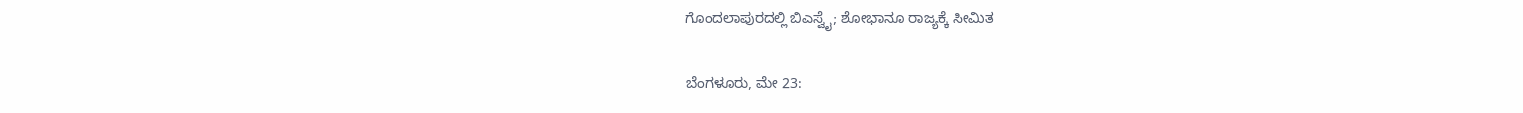ಗೊಂದಲಾಪುರದಲ್ಲಿ ಬಿಎಸ್ವೈ; ಶೋಭಾನೂ ರಾಜ್ಯಕ್ಕೆ ಸೀಮಿತ

ಬೆಂಗಳೂರು, ಮೇ 23: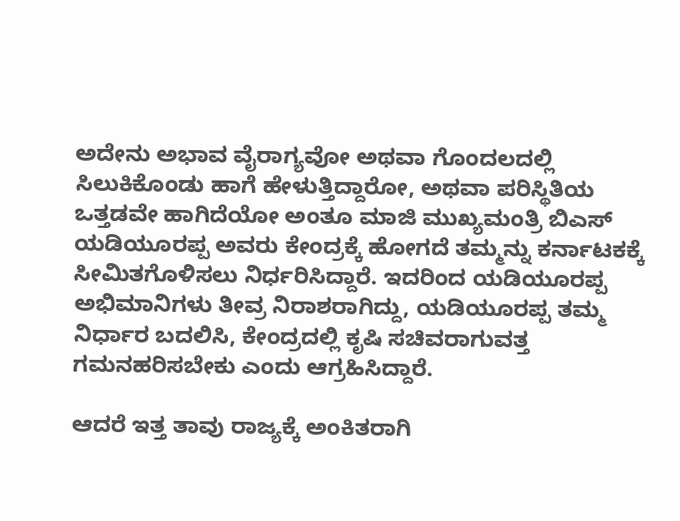ಅದೇನು ಅಭಾವ ವೈರಾಗ್ಯವೋ ಅಥವಾ ಗೊಂದಲದಲ್ಲಿ ಸಿಲುಕಿಕೊಂಡು ಹಾಗೆ ಹೇಳುತ್ತಿದ್ದಾರೋ, ಅಥವಾ ಪರಿಸ್ಥಿತಿಯ ಒತ್ತಡವೇ ಹಾಗಿದೆಯೋ ಅಂತೂ ಮಾಜಿ ಮುಖ್ಯಮಂತ್ರಿ ಬಿಎಸ್ ಯಡಿಯೂರಪ್ಪ ಅವರು ಕೇಂದ್ರಕ್ಕೆ ಹೋಗದೆ ತಮ್ಮನ್ನು ಕರ್ನಾಟಕಕ್ಕೆ ಸೀಮಿತಗೊಳಿಸಲು ನಿರ್ಧರಿಸಿದ್ದಾರೆ. ಇದರಿಂದ ಯಡಿಯೂರಪ್ಪ ಅಭಿಮಾನಿಗಳು ತೀವ್ರ ನಿರಾಶರಾಗಿದ್ದು, ಯಡಿಯೂರಪ್ಪ ತಮ್ಮ ನಿರ್ಧಾರ ಬದಲಿಸಿ, ಕೇಂದ್ರದಲ್ಲಿ ಕೃಷಿ ಸಚಿವರಾಗುವತ್ತ ಗಮನಹರಿಸಬೇಕು ಎಂದು ಆಗ್ರಹಿಸಿದ್ದಾರೆ.

ಆದರೆ ಇತ್ತ ತಾವು ರಾಜ್ಯಕ್ಕೆ ಅಂಕಿತರಾಗಿ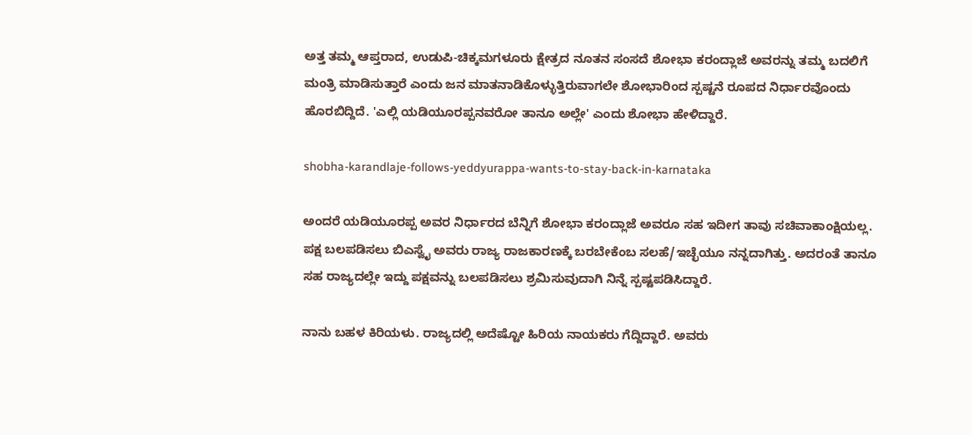ಅತ್ತ ತಮ್ಮ ಆಪ್ತರಾದ, ಉಡುಪಿ-ಚಿಕ್ಕಮಗಳೂರು ಕ್ಷೇತ್ರದ ನೂತನ ಸಂಸದೆ ಶೋಭಾ ಕರಂದ್ಲಾಜೆ ಅವರನ್ನು ತಮ್ಮ ಬದಲಿಗೆ ಮಂತ್ರಿ ಮಾಡಿಸುತ್ತಾರೆ ಎಂದು ಜನ ಮಾತನಾಡಿಕೊಳ್ಳುತ್ತಿರುವಾಗಲೇ ಶೋಭಾರಿಂದ ಸ್ಪಷ್ಟನೆ ರೂಪದ ನಿರ್ಧಾರವೊಂದು ಹೊರಬಿದ್ದಿದೆ. 'ಎಲ್ಲಿ ಯಡಿಯೂರಪ್ಪನವರೋ ತಾನೂ ಅಲ್ಲೇ' ಎಂದು ಶೋಭಾ ಹೇಳಿದ್ದಾರೆ.

shobha-karandlaje-follows-yeddyurappa-wants-to-stay-back-in-karnataka

ಅಂದರೆ ಯಡಿಯೂರಪ್ಪ ಅವರ ನಿರ್ಧಾರದ ಬೆನ್ನಿಗೆ ಶೋಭಾ ಕರಂದ್ಲಾಜೆ ಅವರೂ ಸಹ ಇದೀಗ ತಾವು ಸಚಿವಾಕಾಂಕ್ಷಿಯಲ್ಲ. ಪಕ್ಷ ಬಲಪಡಿಸಲು ಬಿಎಸ್ವೈ ಅವರು ರಾಜ್ಯ ರಾಜಕಾರಣಕ್ಕೆ ಬರಬೇಕೆಂಬ ಸಲಹೆ/ಇಚ್ಛೆಯೂ ನನ್ನದಾಗಿತ್ತು. ಅದರಂತೆ ತಾನೂ ಸಹ ರಾಜ್ಯದಲ್ಲೇ ಇದ್ದು ಪಕ್ಷವನ್ನು ಬಲಪಡಿಸಲು ಶ್ರಮಿಸುವುದಾಗಿ ನಿನ್ನೆ ಸ್ಪಷ್ಟಪಡಿಸಿದ್ದಾರೆ.

ನಾನು ಬಹಳ ಕಿರಿಯಳು. ರಾಜ್ಯದಲ್ಲಿ ಅದೆಷ್ಟೋ ಹಿರಿಯ ನಾಯಕರು ಗೆದ್ದಿದ್ದಾರೆ. ಅವರು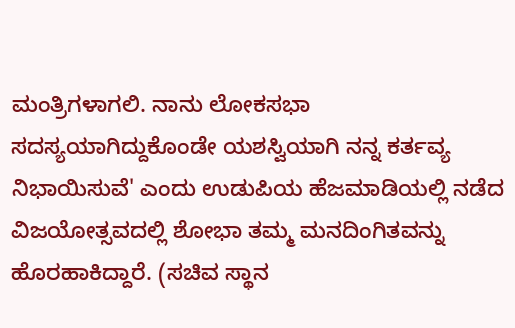ಮಂತ್ರಿಗಳಾಗಲಿ. ನಾನು ಲೋಕಸಭಾ ಸದಸ್ಯಯಾಗಿದ್ದುಕೊಂಡೇ ಯಶಸ್ವಿಯಾಗಿ ನನ್ನ ಕರ್ತವ್ಯ ನಿಭಾಯಿಸುವೆ' ಎಂದು ಉಡುಪಿಯ ಹೆಜಮಾಡಿಯಲ್ಲಿ ನಡೆದ ವಿಜಯೋತ್ಸವದಲ್ಲಿ ಶೋಭಾ ತಮ್ಮ ಮನದಿಂಗಿತವನ್ನು ಹೊರಹಾಕಿದ್ದಾರೆ. (ಸಚಿವ ಸ್ಥಾನ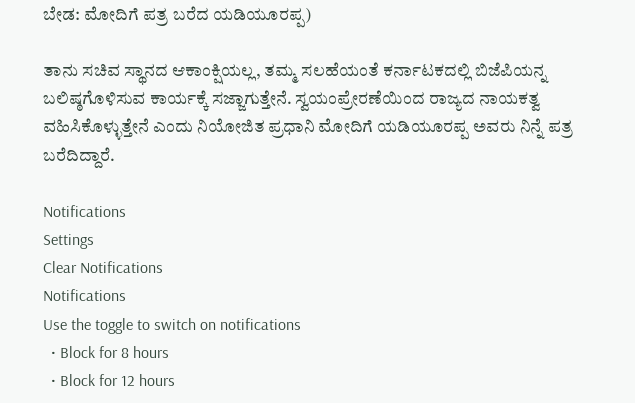ಬೇಡ: ಮೋದಿಗೆ ಪತ್ರ ಬರೆದ ಯಡಿಯೂರಪ್ಪ)

ತಾನು ಸಚಿವ ಸ್ಥಾನದ ಆಕಾಂಕ್ಷಿಯಲ್ಲ, ತಮ್ಮ ಸಲಹೆಯಂತೆ ಕರ್ನಾಟಕದಲ್ಲಿ ಬಿಜೆಪಿಯನ್ನ ಬಲಿಷ್ಠಗೊಳಿಸುವ ಕಾರ್ಯಕ್ಕೆ ಸಜ್ಜಾಗುತ್ತೇನೆ. ಸ್ವಯಂಪ್ರೇರಣೆಯಿಂದ ರಾಜ್ಯದ ನಾಯಕತ್ವ ವಹಿಸಿಕೊಳ್ಳುತ್ತೇನೆ ಎಂದು ನಿಯೋಜಿತ ಪ್ರಧಾನಿ ಮೋದಿಗೆ ಯಡಿಯೂರಪ್ಪ ಅವರು ನಿನ್ನೆ ಪತ್ರ ಬರೆದಿದ್ದಾರೆ.

Notifications
Settings
Clear Notifications
Notifications
Use the toggle to switch on notifications
  • Block for 8 hours
  • Block for 12 hours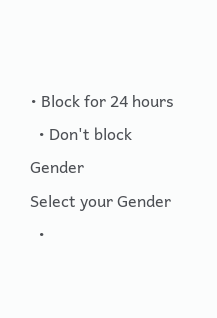• Block for 24 hours
  • Don't block
Gender
Select your Gender
  •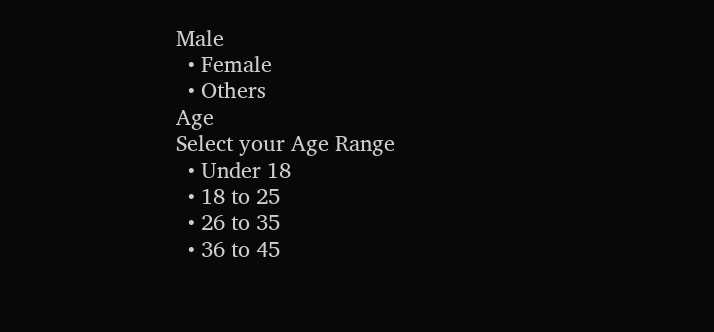Male
  • Female
  • Others
Age
Select your Age Range
  • Under 18
  • 18 to 25
  • 26 to 35
  • 36 to 45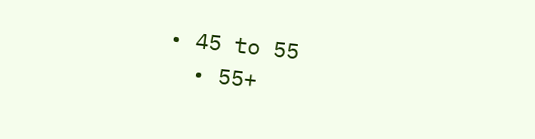• 45 to 55
  • 55+